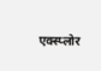एक्स्प्लोर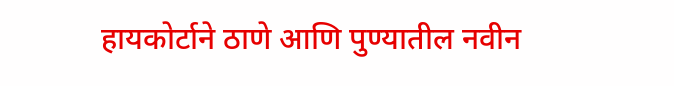हायकोर्टाने ठाणे आणि पुण्यातील नवीन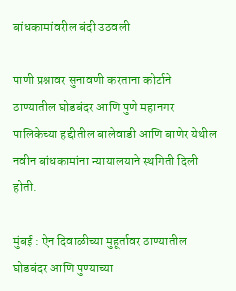बांधकामांवरील बंदी उठवली

पाणी प्रश्नावर सुनावणी करताना कोर्टाने ठाण्यातील घोडबंदर आणि पुणे महानगर पालिकेच्या हद्दीतील बालेवाडी आणि बाणेर येथील नवीन बांधकामांना न्यायालयाने स्थगिती दिली होती.

मुंबई : ऐन दिवाळीच्या मुहूर्तावर ठाण्यातील घोडबंदर आणि पुण्याच्या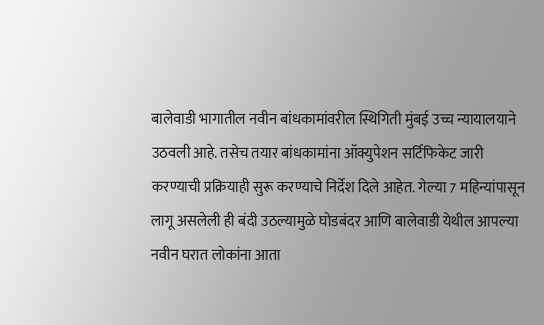बालेवाडी भागातील नवीन बांधकामांवरील स्थिगिती मुंबई उच्च न्यायालयाने उठवली आहे. तसेच तयार बांधकामांना ऑक्युपेशन सर्टिफिकेट जारी करण्याची प्रक्रियाही सुरू करण्याचे निर्देश दिले आहेत. गेल्या 7 महिन्यांपासून लागू असलेली ही बंदी उठल्यामुळे घोडबंदर आणि बालेवाडी येथील आपल्या नवीन घरात लोकांना आता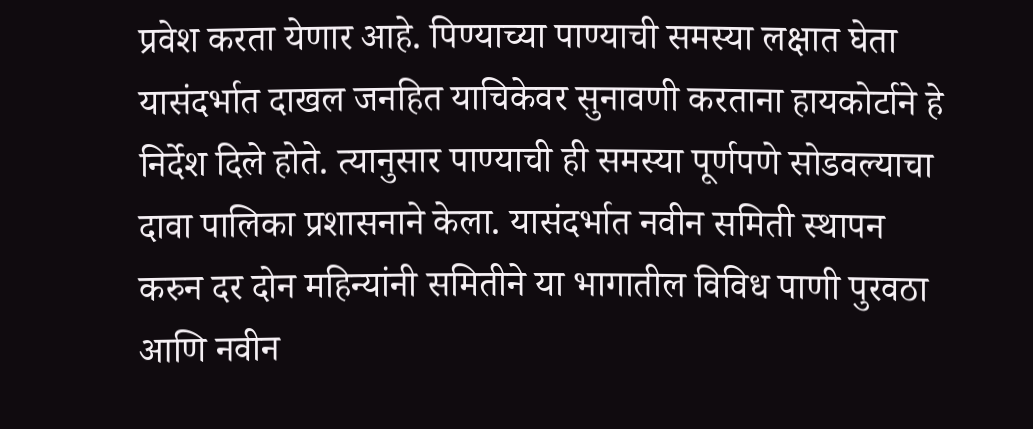प्रवेश करता येणार आहे. पिण्याच्या पाण्याची समस्या लक्षात घेता यासंदर्भात दाखल जनहित याचिकेवर सुनावणी करताना हायकोर्टाने हे निर्देश दिले होते. त्यानुसार पाण्याची ही समस्या पूर्णपणे सोडवल्याचा दावा पालिका प्रशासनाने केला. यासंदर्भात नवीन समिती स्थापन करुन दर दोन महिन्यांनी समितीने या भागातील विविध पाणी पुरवठा आणि नवीन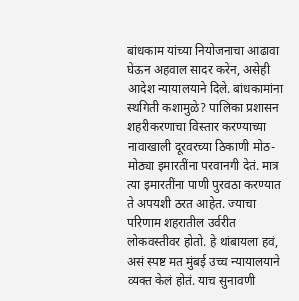बांधकाम यांच्या नियोजनाचा आढावा घेऊन अहवाल सादर करेन, असेही आदेश न्यायालयाने दिले. बांधकामांना स्थगिती कशामुळे? पालिका प्रशासन शहरीकरणाचा विस्तार करण्याच्या नावाखाली दूरवरच्या ठिकाणी मोठ-मोठ्या इमारतींना परवानगी देतं. मात्र त्या इमारतींना पाणी पुरवठा करण्यात ते अपयशी ठरत आहेत. ज्याचा परिणाम शहरातील उर्वरीत लोकवस्तीवर होतो. हे थांबायला हवं, असं स्पष्ट मत मुंबई उच्च न्यायालयाने व्यक्त केलं होतं. याच सुनावणी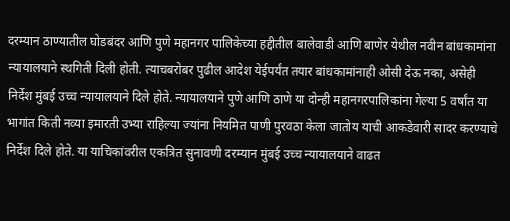दरम्यान ठाण्यातील घोडबंदर आणि पुणे महानगर पालिकेच्या हद्दीतील बालेवाडी आणि बाणेर येथील नवीन बांधकामांना न्यायालयाने स्थगिती दिली होती. त्याचबरोबर पुढील आदेश येईपर्यंत तयार बांधकामांनाही ओसी देऊ नका, असेही निर्देश मुंबई उच्च न्यायालयाने दिले होते. न्यायालयाने पुणे आणि ठाणे या दोन्ही महानगरपालिकांना गेल्या 5 वर्षांत या भागांत किती नव्या इमारती उभ्या राहिल्या ज्यांना नियमित पाणी पुरवठा केला जातोय याची आकडेवारी सादर करण्याचे निर्देश दिले होते. या याचिकांवरील एकत्रित सुनावणी दरम्यान मुंबई उच्च न्यायालयाने वाढत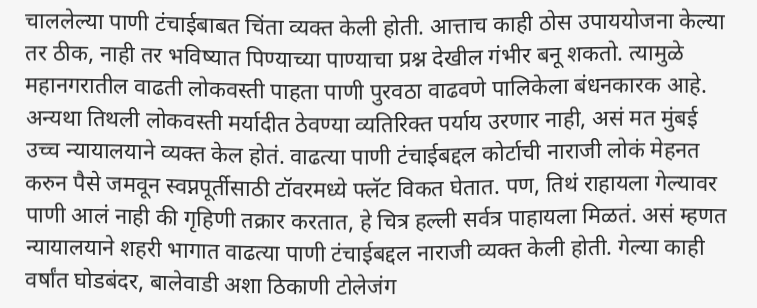चाललेल्या पाणी टंचाईबाबत चिंता व्यक्त केली होती. आत्ताच काही ठोस उपाययोजना केल्या तर ठीक, नाही तर भविष्यात पिण्याच्या पाण्याचा प्रश्न देखील गंभीर बनू शकतो. त्यामुळे महानगरातील वाढती लोकवस्ती पाहता पाणी पुरवठा वाढवणे पालिकेला बंधनकारक आहे. अन्यथा तिथली लोकवस्ती मर्यादीत ठेवण्या व्यतिरिक्त पर्याय उरणार नाही, असं मत मुंबई उच्च न्यायालयाने व्यक्त केल होतं. वाढत्या पाणी टंचाईबद्दल कोर्टाची नाराजी लोकं मेहनत करुन पैसे जमवून स्वप्नपूर्तीसाठी टॉवरमध्ये फ्लॅट विकत घेतात. पण, तिथं राहायला गेल्यावर पाणी आलं नाही की गृहिणी तक्रार करतात, हे चित्र हल्ली सर्वत्र पाहायला मिळतं. असं म्हणत न्यायालयाने शहरी भागात वाढत्या पाणी टंचाईबद्दल नाराजी व्यक्त केली होती. गेल्या काही वर्षांत घोडबंदर, बालेवाडी अशा ठिकाणी टोलेजंग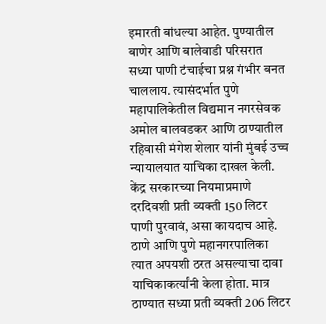इमारती बांधल्या आहेत. पुण्यातील बाणेर आणि बालेवाडी परिसरात सध्या पाणी टंचाईचा प्रश्न गंभीर बनत चाललाय. त्यासंदर्भात पुणे महापालिकेतील विद्यमान नगरसेवक अमोल बालवडकर आणि ठाण्यातील रहिवासी मंगेश शेलार यांनी मुंबई उच्च न्यायालयात याचिका दाखल केली. केंद्र सरकारच्या नियमाप्रमाणे दरदिवशी प्रती व्यक्ती 150 लिटर पाणी पुरवावं, असा कायदाच आहे. ठाणे आणि पुणे महानगरपालिका त्यात अपयशी ठरत असल्याचा दावा याचिकाकर्त्यांनी केला होता. मात्र ठाण्यात सध्या प्रती व्यक्ती 206 लिटर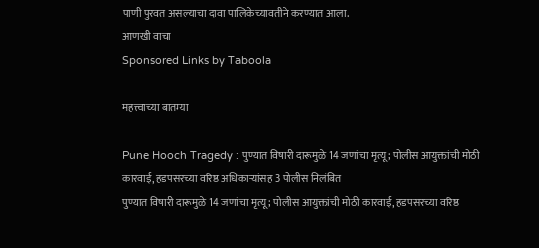पाणी पुरवत असल्याचा दावा पालिकेच्यावतीने करण्यात आला.
आणखी वाचा
Sponsored Links by Taboola

महत्त्वाच्या बातम्या

Pune Hooch Tragedy : पुण्यात विषारी दारूमुळे 14 जणांचा मृत्यू; पोलीस आयुक्तांची मोठी कारवाई, हडपसरच्या वरिष्ठ अधिकाऱ्यांसह 3 पोलीस निलंबित
पुण्यात विषारी दारूमुळे 14 जणांचा मृत्यू; पोलीस आयुक्तांची मोठी कारवाई, हडपसरच्या वरिष्ठ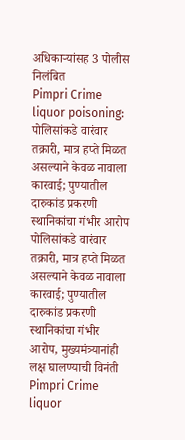अधिकाऱ्यांसह 3 पोलीस निलंबित
Pimpri Crime liquor poisoning: पोलिसांकडे वारंवार तक्रारी, मात्र हप्ते मिळत असल्याने केवळ नावाला कारवाई; पुण्यातील दारुकांड प्रकरणी स्थानिकांचा गंभीर आरोप
पोलिसांकडे वारंवार तक्रारी, मात्र हप्ते मिळत असल्याने केवळ नावाला कारवाई; पुण्यातील दारुकांड प्रकरणी स्थानिकांचा गंभीर आरोप, मुख्यमंत्र्यानांही लक्ष घालण्याची विनंती
Pimpri Crime liquor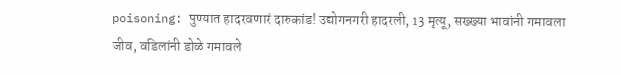poisoning: पुण्यात हादरवणारं दारुकांड! उद्योगनगरी हादरली, 13 मृत्यू, सख्ख्या भावांनी गमावला जीव, वडिलांनी डोळे गमावले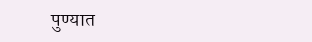पुण्यात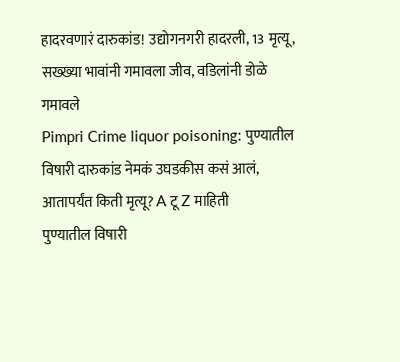हादरवणारं दारुकांड! उद्योगनगरी हादरली, 13 मृत्यू, सख्ख्या भावांनी गमावला जीव, वडिलांनी डोळे गमावले
Pimpri Crime liquor poisoning: पुण्यातील विषारी दारुकांड नेमकं उघडकीस कसं आलं, आतापर्यंत किती मृत्यू? A टू Z माहिती
पुण्यातील विषारी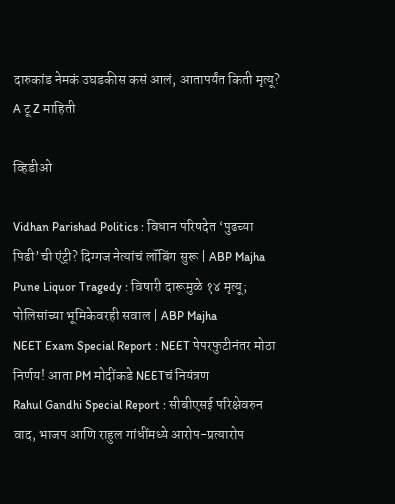दारुकांड नेमकं उघडकीस कसं आलं, आतापर्यंत किती मृत्यू? A टू Z माहिती

व्हिडीओ

Vidhan Parishad Politics : विधान परिषदेत ‘पुढच्या पिढी’ची एंट्री? दिग्गज नेत्यांचं लॉबिंग सुरू | ABP Majha
Pune Liquor Tragedy : विषारी दारूमुळे १४ मृत्यू; पोलिसांच्या भूमिकेवरही सवाल | ABP Majha
NEET Exam Special Report : NEET पेपरफुटीनंतर मोठा निर्णय! आता PM मोदींकडे NEETचं नियंत्रण
Rahul Gandhi Special Report : सीबीएसई परिक्षेवरुन वाद, भाजप आणि राहुल गांधींमध्ये आरोप-प्रत्यारोप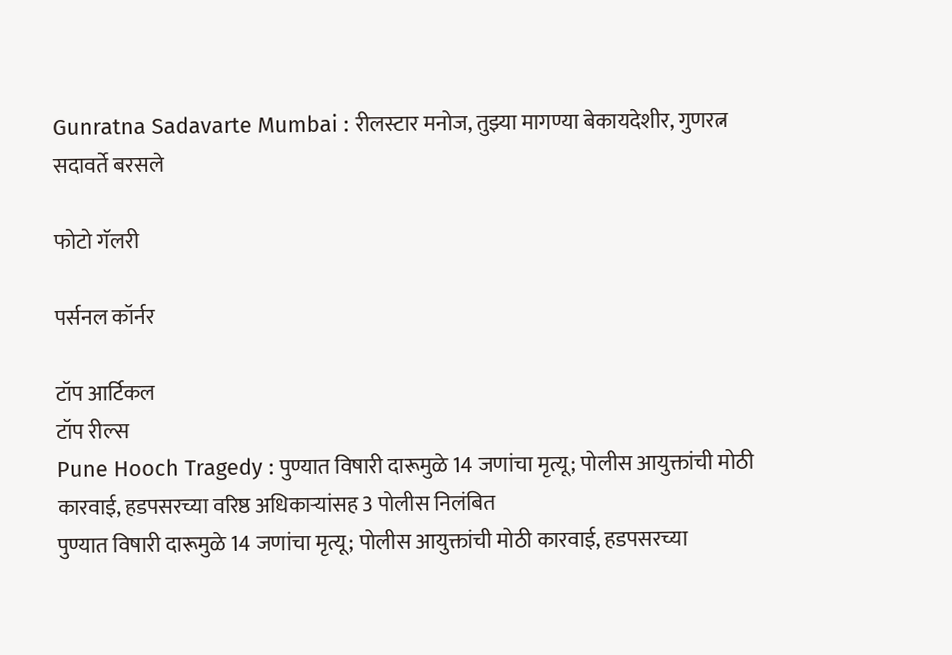Gunratna Sadavarte Mumbai : रीलस्टार मनोज, तुझ्या मागण्या बेकायदेशीर, गुणरत्न सदावर्ते बरसले

फोटो गॅलरी

पर्सनल कॉर्नर

टॉप आर्टिकल
टॉप रील्स
Pune Hooch Tragedy : पुण्यात विषारी दारूमुळे 14 जणांचा मृत्यू; पोलीस आयुक्तांची मोठी कारवाई, हडपसरच्या वरिष्ठ अधिकाऱ्यांसह 3 पोलीस निलंबित
पुण्यात विषारी दारूमुळे 14 जणांचा मृत्यू; पोलीस आयुक्तांची मोठी कारवाई, हडपसरच्या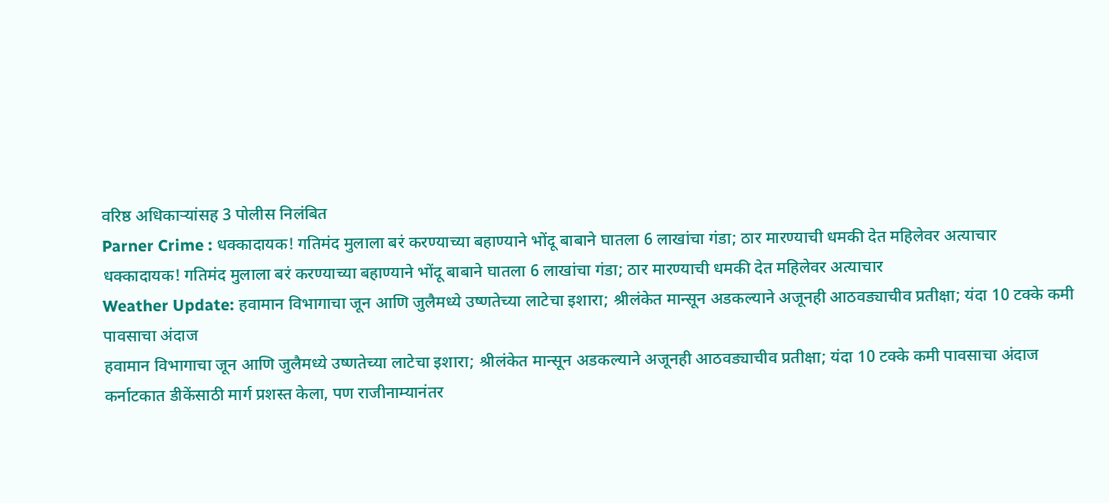वरिष्ठ अधिकाऱ्यांसह 3 पोलीस निलंबित
Parner Crime : धक्कादायक! गतिमंद मुलाला बरं करण्याच्या बहाण्याने भोंदू बाबाने घातला 6 लाखांचा गंडा; ठार मारण्याची धमकी देत महिलेवर अत्याचार
धक्कादायक! गतिमंद मुलाला बरं करण्याच्या बहाण्याने भोंदू बाबाने घातला 6 लाखांचा गंडा; ठार मारण्याची धमकी देत महिलेवर अत्याचार
Weather Update: हवामान विभागाचा जून आणि जुलैमध्ये उष्णतेच्या लाटेचा इशारा; श्रीलंकेत मान्सून अडकल्याने अजूनही आठवड्याचीव प्रतीक्षा; यंदा 10 टक्के कमी पावसाचा अंदाज
हवामान विभागाचा जून आणि जुलैमध्ये उष्णतेच्या लाटेचा इशारा; श्रीलंकेत मान्सून अडकल्याने अजूनही आठवड्याचीव प्रतीक्षा; यंदा 10 टक्के कमी पावसाचा अंदाज
कर्नाटकात डीकेंसाठी मार्ग प्रशस्त केला, पण राजीनाम्यानंतर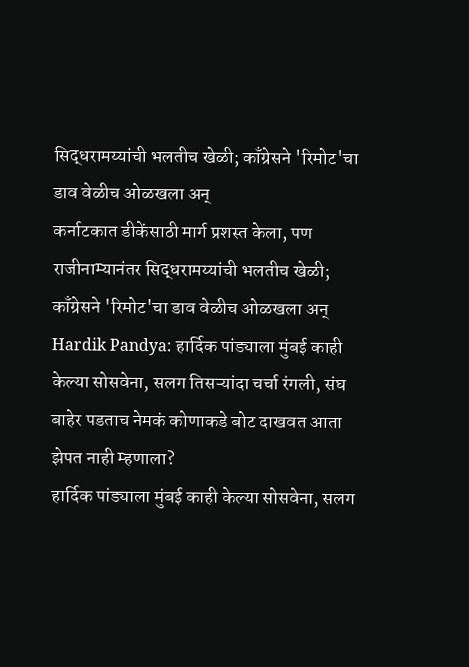सिद्धरामय्यांची भलतीच खेळी; काँग्रेसने 'रिमोट'चा डाव वेळीच ओळखला अन्
कर्नाटकात डीकेंसाठी मार्ग प्रशस्त केला, पण राजीनाम्यानंतर सिद्धरामय्यांची भलतीच खेळी; काँग्रेसने 'रिमोट'चा डाव वेळीच ओळखला अन्
Hardik Pandya: हार्दिक पांड्याला मुंबई काही केल्या सोसवेना, सलग तिसऱ्यांदा चर्चा रंगली, संघ बाहेर पडताच नेमकं कोणाकडे बोट दाखवत आता झेपत नाही म्हणाला?
हार्दिक पांड्याला मुंबई काही केल्या सोसवेना, सलग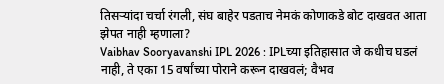तिसऱ्यांदा चर्चा रंगली, संघ बाहेर पडताच नेमकं कोणाकडे बोट दाखवत आता झेपत नाही म्हणाला?
Vaibhav Sooryavanshi IPL 2026 : IPLच्या इतिहासात जे कधीच घडलं नाही, ते एका 15 वर्षांच्या पोराने करून दाखवलं; वैभव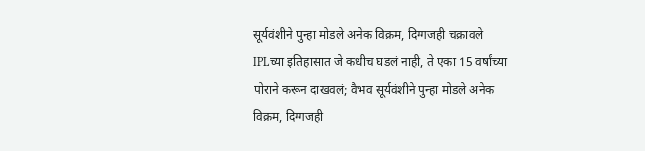सूर्यवंशीने पुन्हा मोडले अनेक विक्रम, दिग्गजही चक्रावले
IPLच्या इतिहासात जे कधीच घडलं नाही, ते एका 15 वर्षांच्या पोराने करून दाखवलं; वैभव सूर्यवंशीने पुन्हा मोडले अनेक विक्रम, दिग्गजही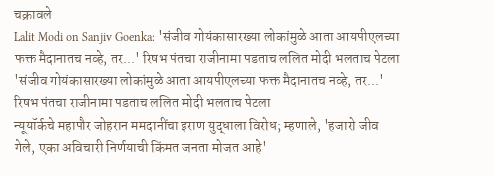चक्रावले
Lalit Modi on Sanjiv Goenka: 'संजीव गोयंकासारख्या लोकांमुळे आता आयपीएलच्या फक्त मैदानातच नव्हे, तर...' रिषभ पंतचा राजीनामा पडताच ललित मोदी भलताच पेटला
'संजीव गोयंकासारख्या लोकांमुळे आता आयपीएलच्या फक्त मैदानातच नव्हे, तर...' रिषभ पंतचा राजीनामा पडताच ललित मोदी भलताच पेटला
न्यूयॉर्कचे महापौर जोहरान ममदानींचा इराण युद्धाला विरोध; म्हणाले, 'हजारो जीव गेले, एका अविचारी निर्णयाची किंमत जनता मोजत आहे'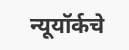न्यूयॉर्कचे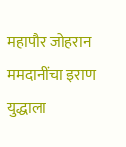महापौर जोहरान ममदानींचा इराण युद्धाला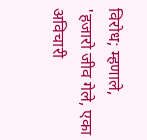विरोध; म्हणाले, 'हजारो जीव गेले, एका अविचारी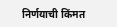निर्णयाची किंमत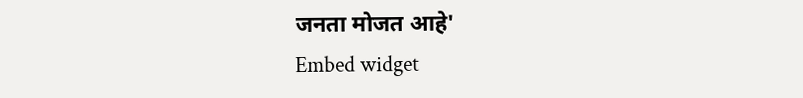जनता मोजत आहे'
Embed widget